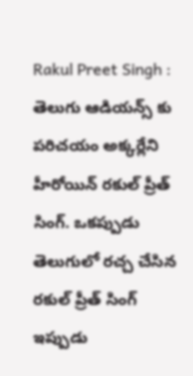Rakul Preet Singh : తెలుగు ఆడియన్స్ కు పరిచయం అక్కర్లేని హీరోయిన్ రకుల్ ప్రీత్ సింగ్. ఒకప్పుడు తెలుగులో రచ్చ చేసిన రకుల్ ప్రీత్ సింగ్ ఇప్పుడు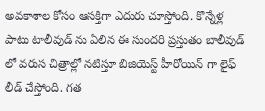అవకాశాల కోసం ఆసక్తిగా ఎదురు చూస్తోంది. కొన్నేళ్ల పాటు టాలీవుడ్ ను ఏలిన ఈ సుందరి ప్రస్తుతం బాలీవుడ్ లో వరుస చిత్రాల్లో నటిస్తూ బిజియెస్ట్ హీరోయిన్ గా లైఫ్ లీడ్ చేస్తోంది. గత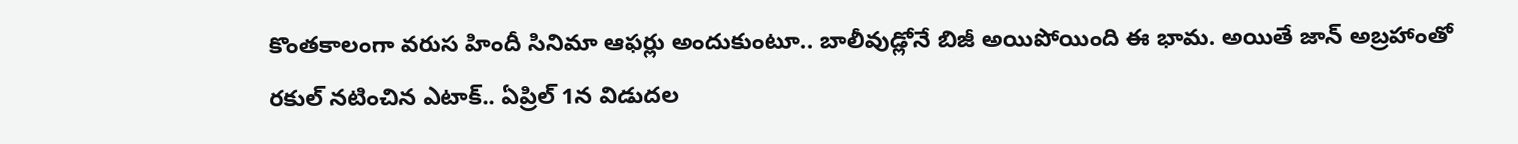కొంతకాలంగా వరుస హిందీ సినిమా ఆఫర్లు అందుకుంటూ.. బాలీవుడ్లోనే బిజీ అయిపోయింది ఈ భామ. అయితే జాన్ అబ్రహాంతో రకుల్ నటించిన ఎటాక్.. ఏప్రిల్ 1న విడుదల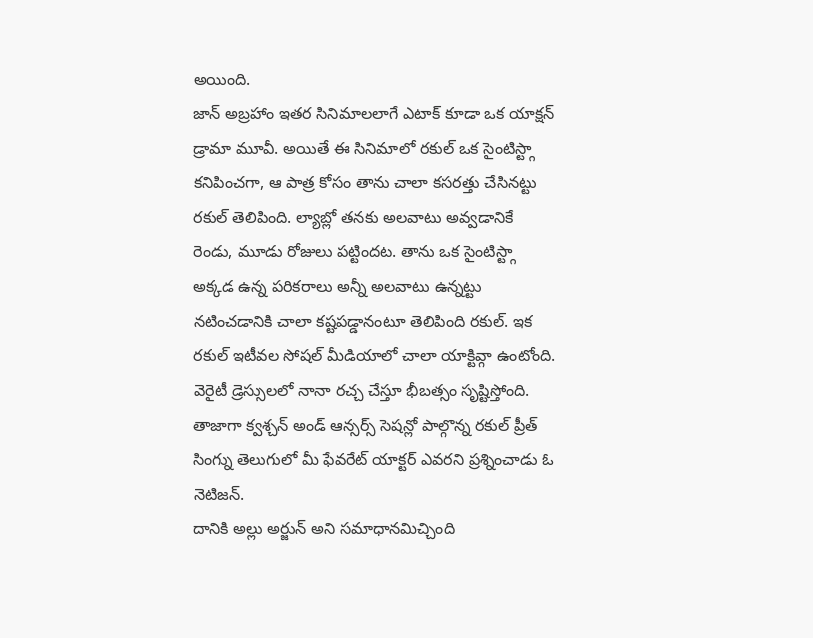అయింది.
జాన్ అబ్రహాం ఇతర సినిమాలలాగే ఎటాక్ కూడా ఒక యాక్షన్ డ్రామా మూవీ. అయితే ఈ సినిమాలో రకుల్ ఒక సైంటిస్ట్గా కనిపించగా, ఆ పాత్ర కోసం తాను చాలా కసరత్తు చేసినట్టు రకుల్ తెలిపింది. ల్యాబ్లో తనకు అలవాటు అవ్వడానికే రెండు, మూడు రోజులు పట్టిందట. తాను ఒక సైంటిస్ట్గా అక్కడ ఉన్న పరికరాలు అన్నీ అలవాటు ఉన్నట్టు నటించడానికి చాలా కష్టపడ్డానంటూ తెలిపింది రకుల్. ఇక రకుల్ ఇటీవల సోషల్ మీడియాలో చాలా యాక్టివ్గా ఉంటోంది. వెరైటీ డ్రెస్సులలో నానా రచ్చ చేస్తూ భీబత్సం సృష్టిస్తోంది. తాజాగా క్వశ్చన్ అండ్ ఆన్సర్స్ సెషన్లో పాల్గొన్న రకుల్ ప్రీత్ సింగ్ను తెలుగులో మీ ఫేవరేట్ యాక్టర్ ఎవరని ప్రశ్నించాడు ఓ నెటిజన్.
దానికి అల్లు అర్జున్ అని సమాధానమిచ్చింది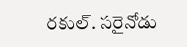రకుల్. సరైనోడు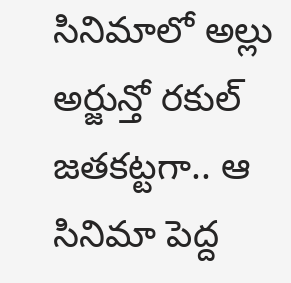సినిమాలో అల్లు అర్జున్తో రకుల్ జతకట్టగా.. ఆ సినిమా పెద్ద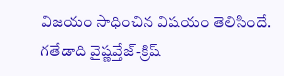విజయం సాధించిన విషయం తెలిసిందే. గతేడాది వైష్ణవ్తేజ్-క్రిష్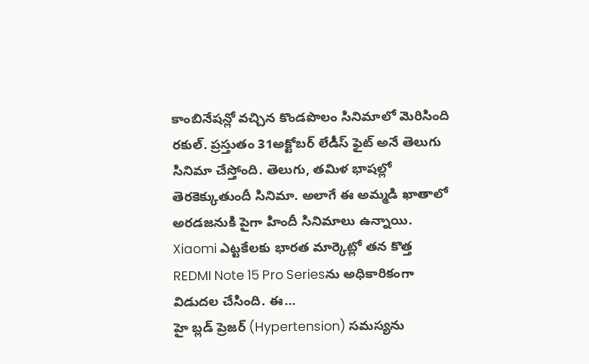కాంబినేషన్లో వచ్చిన కొండపొలం సినిమాలో మెరిసింది రకుల్. ప్రస్తుతం 31అక్టోబర్ లేడీస్ ఫైట్ అనే తెలుగు సినిమా చేస్తోంది. తెలుగు, తమిళ భాషల్లో తెరకెక్కుతుందీ సినిమా. అలాగే ఈ అమ్మడి ఖాతాలో అరడజనుకి పైగా హిందీ సినిమాలు ఉన్నాయి.
Xiaomi ఎట్టకేలకు భారత మార్కెట్లో తన కొత్త REDMI Note 15 Pro Seriesను అధికారికంగా విడుదల చేసింది. ఈ…
హై బ్లడ్ ప్రెజర్ (Hypertension) సమస్యను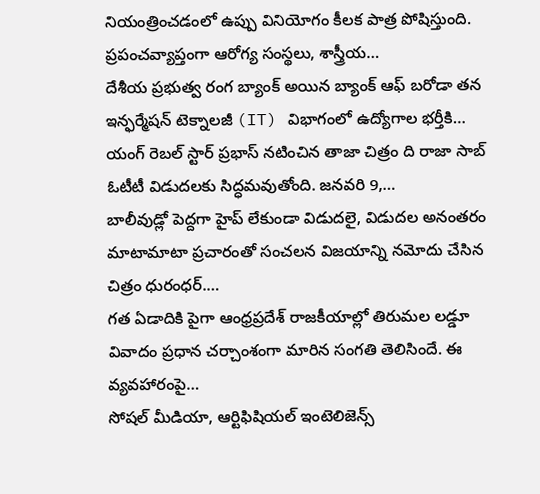నియంత్రించడంలో ఉప్పు వినియోగం కీలక పాత్ర పోషిస్తుంది. ప్రపంచవ్యాప్తంగా ఆరోగ్య సంస్థలు, శాస్త్రీయ…
దేశీయ ప్రభుత్వ రంగ బ్యాంక్ అయిన బ్యాంక్ ఆఫ్ బరోడా తన ఇన్ఫర్మేషన్ టెక్నాలజీ (IT) విభాగంలో ఉద్యోగాల భర్తీకి…
యంగ్ రెబల్ స్టార్ ప్రభాస్ నటించిన తాజా చిత్రం ది రాజా సాబ్ ఓటీటీ విడుదలకు సిద్ధమవుతోంది. జనవరి 9,…
బాలీవుడ్లో పెద్దగా హైప్ లేకుండా విడుదలై, విడుదల అనంతరం మాటామాటా ప్రచారంతో సంచలన విజయాన్ని నమోదు చేసిన చిత్రం ధురంధర్.…
గత ఏడాదికి పైగా ఆంధ్రప్రదేశ్ రాజకీయాల్లో తిరుమల లడ్డూ వివాదం ప్రధాన చర్చాంశంగా మారిన సంగతి తెలిసిందే. ఈ వ్యవహారంపై…
సోషల్ మీడియా, ఆర్టిఫిషియల్ ఇంటెలిజెన్స్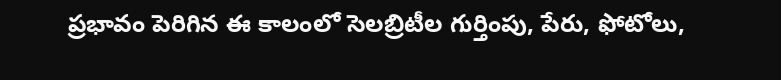ప్రభావం పెరిగిన ఈ కాలంలో సెలబ్రిటీల గుర్తింపు, పేరు, ఫోటోలు,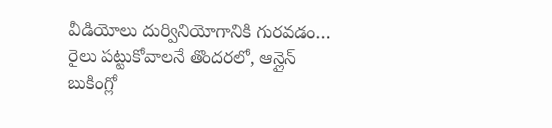వీడియోలు దుర్వినియోగానికి గురవడం…
రైలు పట్టుకోవాలనే తొందరలో, ఆన్లైన్ బుకింగ్లో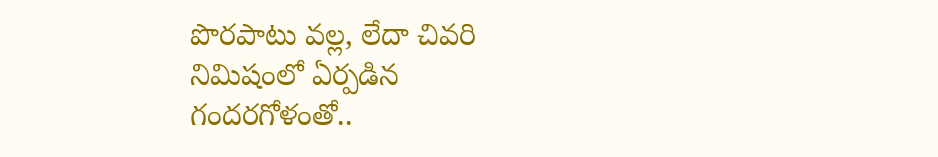పొరపాటు వల్ల, లేదా చివరి నిమిషంలో ఏర్పడిన గందరగోళంతో..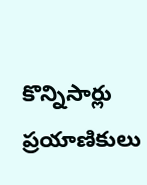కొన్నిసార్లు ప్రయాణికులు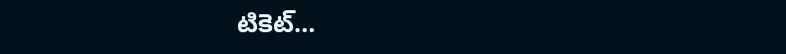టికెట్…